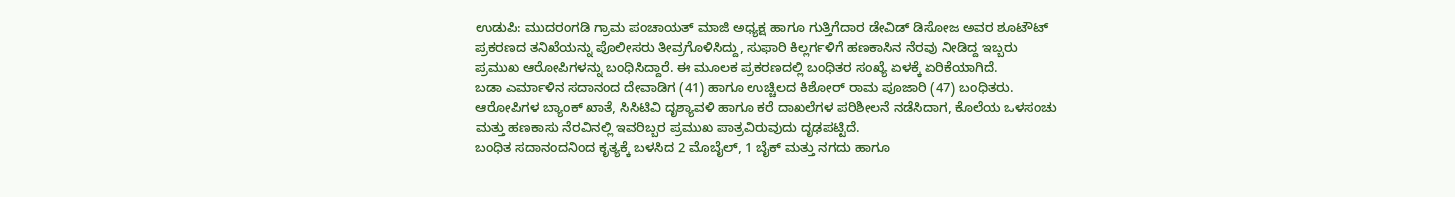ಉಡುಪಿ: ಮುದರಂಗಡಿ ಗ್ರಾಮ ಪಂಚಾಯತ್ ಮಾಜಿ ಅಧ್ಯಕ್ಷ ಹಾಗೂ ಗುತ್ತಿಗೆದಾರ ಡೇವಿಡ್ ಡಿಸೋಜ ಅವರ ಶೂಟೌಟ್ ಪ್ರಕರಣದ ತನಿಖೆಯನ್ನು ಪೊಲೀಸರು ತೀವ್ರಗೊಳಿಸಿದ್ದು, ಸುಫಾರಿ ಕಿಲ್ಲರ್ಗಳಿಗೆ ಹಣಕಾಸಿನ ನೆರವು ನೀಡಿದ್ದ ಇಬ್ಬರು ಪ್ರಮುಖ ಆರೋಪಿಗಳನ್ನು ಬಂಧಿಸಿದ್ದಾರೆ. ಈ ಮೂಲಕ ಪ್ರಕರಣದಲ್ಲಿ ಬಂಧಿತರ ಸಂಖ್ಯೆ ಏಳಕ್ಕೆ ಏರಿಕೆಯಾಗಿದೆ.
ಬಡಾ ಎರ್ಮಾಳಿನ ಸದಾನಂದ ದೇವಾಡಿಗ (41) ಹಾಗೂ ಉಚ್ಚಿಲದ ಕಿಶೋರ್ ರಾಮ ಪೂಜಾರಿ (47) ಬಂಧಿತರು. ಆರೋಪಿಗಳ ಬ್ಯಾಂಕ್ ಖಾತೆ, ಸಿಸಿಟಿವಿ ದೃಶ್ಯಾವಳಿ ಹಾಗೂ ಕರೆ ದಾಖಲೆಗಳ ಪರಿಶೀಲನೆ ನಡೆಸಿದಾಗ, ಕೊಲೆಯ ಒಳಸಂಚು ಮತ್ತು ಹಣಕಾಸು ನೆರವಿನಲ್ಲಿ ಇವರಿಬ್ಬರ ಪ್ರಮುಖ ಪಾತ್ರವಿರುವುದು ದೃಢಪಟ್ಟಿದೆ.
ಬಂಧಿತ ಸದಾನಂದನಿಂದ ಕೃತ್ಯಕ್ಕೆ ಬಳಸಿದ 2 ಮೊಬೈಲ್, 1 ಬೈಕ್ ಮತ್ತು ನಗದು ಹಾಗೂ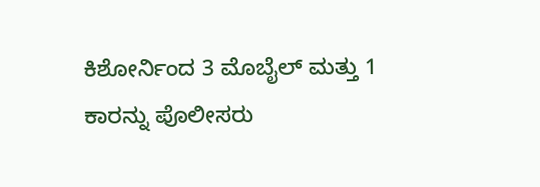ಕಿಶೋರ್ನಿಂದ 3 ಮೊಬೈಲ್ ಮತ್ತು 1 ಕಾರನ್ನು ಪೊಲೀಸರು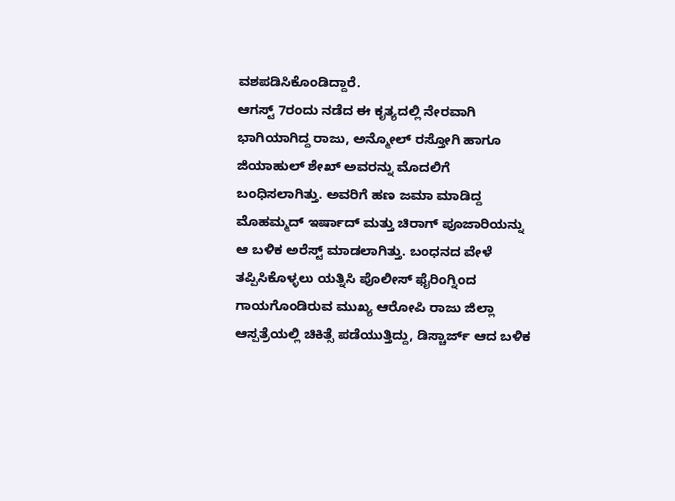ವಶಪಡಿಸಿಕೊಂಡಿದ್ದಾರೆ.
ಆಗಸ್ಟ್ 7ರಂದು ನಡೆದ ಈ ಕೃತ್ಯದಲ್ಲಿ ನೇರವಾಗಿ ಭಾಗಿಯಾಗಿದ್ದ ರಾಜು, ಅನ್ಮೋಲ್ ರಸ್ತೋಗಿ ಹಾಗೂ ಜಿಯಾಹುಲ್ ಶೇಖ್ ಅವರನ್ನು ಮೊದಲಿಗೆ ಬಂಧಿಸಲಾಗಿತ್ತು. ಅವರಿಗೆ ಹಣ ಜಮಾ ಮಾಡಿದ್ದ ಮೊಹಮ್ಮದ್ ಇರ್ಷಾದ್ ಮತ್ತು ಚಿರಾಗ್ ಪೂಜಾರಿಯನ್ನು ಆ ಬಳಿಕ ಅರೆಸ್ಟ್ ಮಾಡಲಾಗಿತ್ತು. ಬಂಧನದ ವೇಳೆ ತಪ್ಪಿಸಿಕೊಳ್ಳಲು ಯತ್ನಿಸಿ ಪೊಲೀಸ್ ಫೈರಿಂಗ್ನಿಂದ ಗಾಯಗೊಂಡಿರುವ ಮುಖ್ಯ ಆರೋಪಿ ರಾಜು ಜಿಲ್ಲಾ ಆಸ್ಪತ್ರೆಯಲ್ಲಿ ಚಿಕಿತ್ಸೆ ಪಡೆಯುತ್ತಿದ್ದು, ಡಿಸ್ಚಾರ್ಜ್ ಆದ ಬಳಿಕ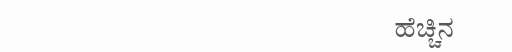ಹೆಚ್ಚಿನ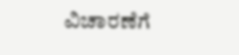ವಿಚಾರಣೆಗೆ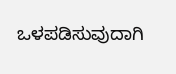ಒಳಪಡಿಸುವುದಾಗಿ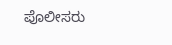ಪೊಲೀಸರು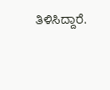ತಿಳಿಸಿದ್ದಾರೆ.